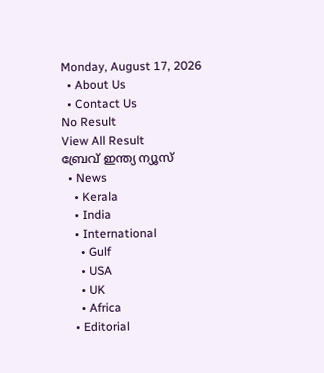Monday, August 17, 2026
  • About Us
  • Contact Us
No Result
View All Result
ബ്രേവ് ഇന്ത്യ ന്യൂസ്
  • News
    • Kerala
    • India
    • International
      • Gulf
      • USA
      • UK
      • Africa
    • Editorial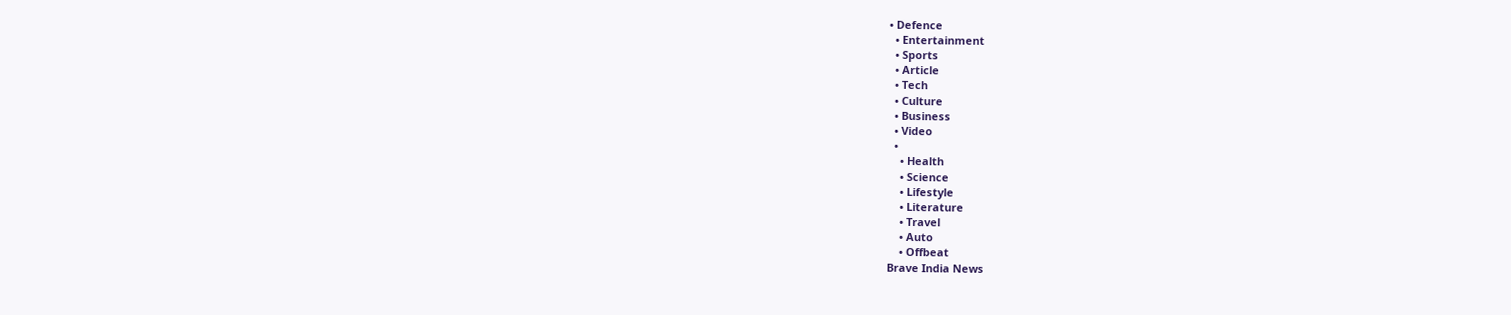• Defence
  • Entertainment
  • Sports
  • Article
  • Tech
  • Culture
  • Business
  • Video
  •
    • Health
    • Science
    • Lifestyle
    • Literature
    • Travel
    • Auto
    • Offbeat
Brave India News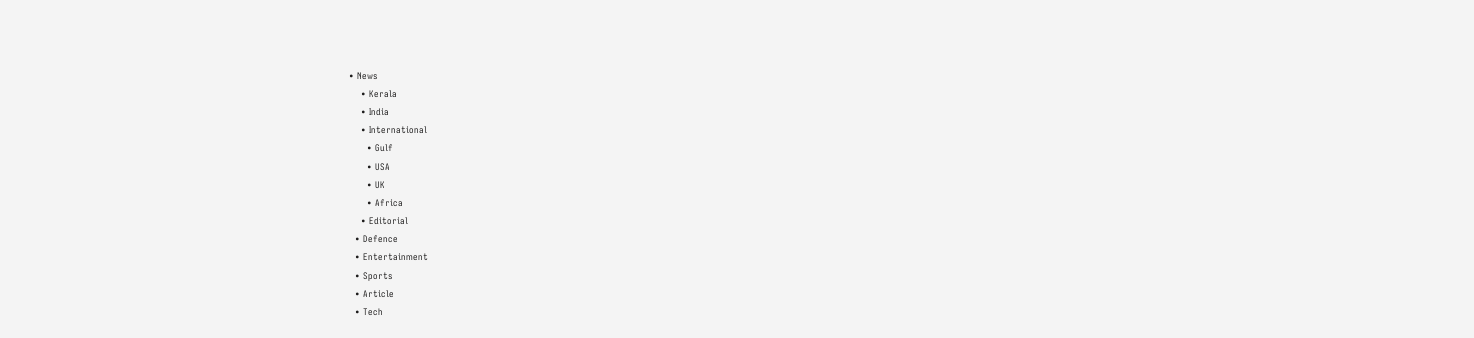• News
    • Kerala
    • India
    • International
      • Gulf
      • USA
      • UK
      • Africa
    • Editorial
  • Defence
  • Entertainment
  • Sports
  • Article
  • Tech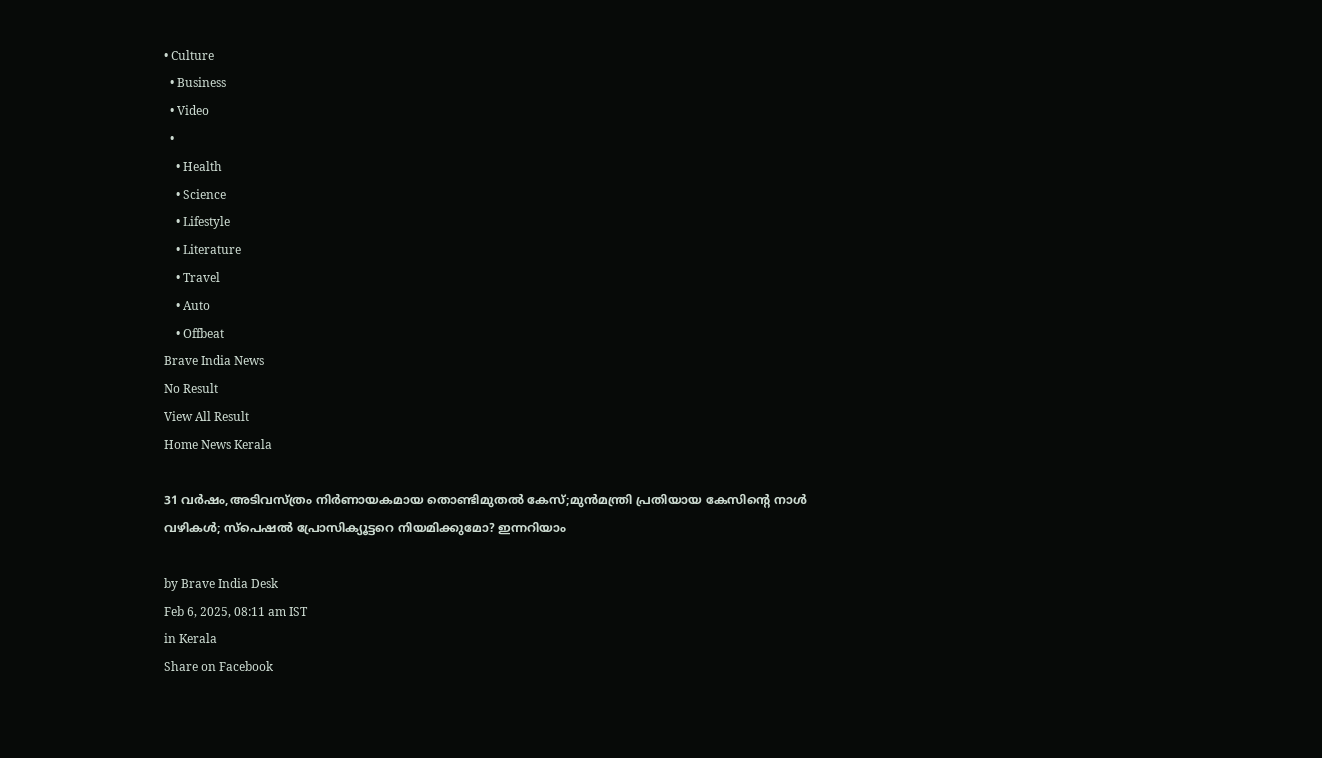• Culture
  • Business
  • Video
  •
    • Health
    • Science
    • Lifestyle
    • Literature
    • Travel
    • Auto
    • Offbeat
Brave India News
No Result
View All Result
Home News Kerala

31 വർഷം,അടിവസ്ത്രം നിർണായകമായ തൊണ്ടിമുതൽ കേസ്;മുൻമന്ത്രി പ്രതിയായ കേസിന്റെ നാൾ വഴികൾ; സ്‌പെഷൽ പ്രോസിക്യൂട്ടറെ നിയമിക്കുമോ? ഇന്നറിയാം

by Brave India Desk
Feb 6, 2025, 08:11 am IST
in Kerala
Share on Facebook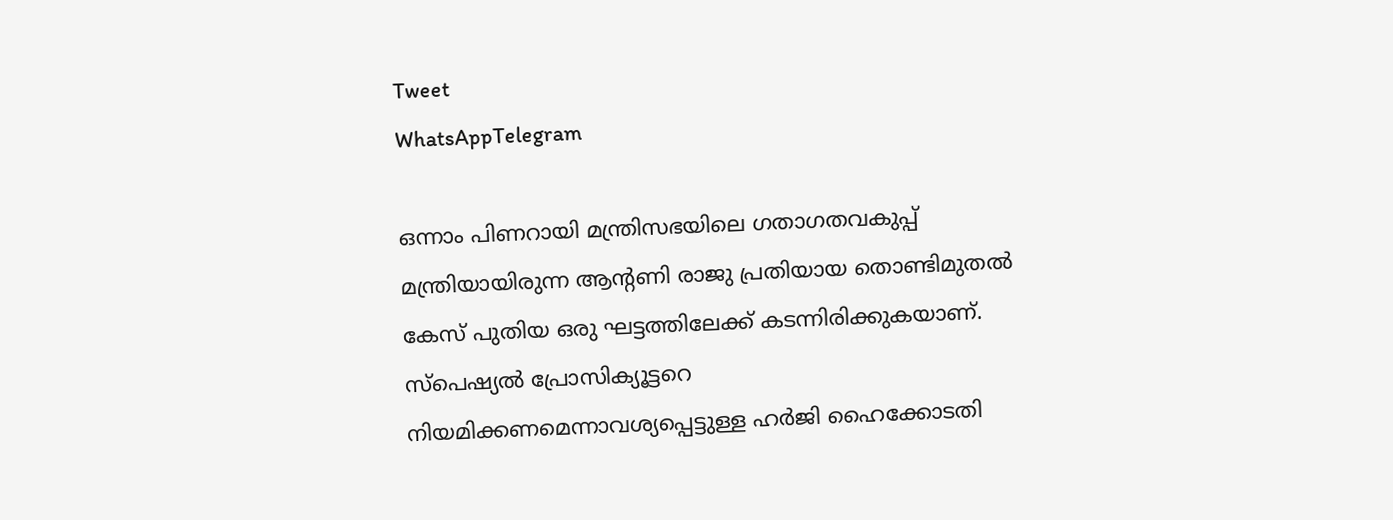Tweet
WhatsAppTelegram

ഒന്നാം പിണറായി മന്ത്രിസഭയിലെ ഗതാഗതവകുപ്പ് മന്ത്രിയായിരുന്ന ആന്റണി രാജു പ്രതിയായ തൊണ്ടിമുതൽ കേസ് പുതിയ ഒരു ഘട്ടത്തിലേക്ക് കടന്നിരിക്കുകയാണ്. സ്‌പെഷ്യൽ പ്രോസിക്യൂട്ടറെ നിയമിക്കണമെന്നാവശ്യപ്പെട്ടുള്ള ഹർജി ഹൈക്കോടതി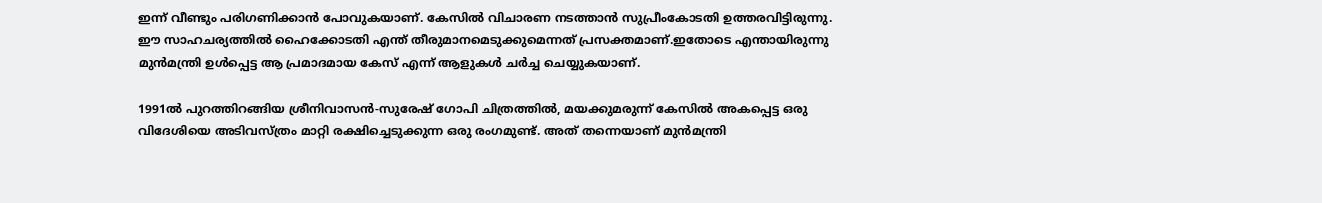ഇന്ന് വീണ്ടും പരിഗണിക്കാൻ പോവുകയാണ്. കേസിൽ വിചാരണ നടത്താൻ സുപ്രീംകോടതി ഉത്തരവിട്ടിരുന്നു. ഈ സാഹചര്യത്തിൽ ഹൈക്കോടതി എന്ത് തീരുമാനമെടുക്കുമെന്നത് പ്രസക്തമാണ്.ഇതോടെ എന്തായിരുന്നു മുൻമന്ത്രി ഉൾപ്പെട്ട ആ പ്രമാദമായ കേസ് എന്ന് ആളുകൾ ചർച്ച ചെയ്യുകയാണ്.

1991ൽ പുറത്തിറങ്ങിയ ശ്രീനിവാസൻ-സുരേഷ് ഗോപി ചിത്രത്തിൽ, മയക്കുമരുന്ന് കേസിൽ അകപ്പെട്ട ഒരു വിദേശിയെ അടിവസ്ത്രം മാറ്റി രക്ഷിച്ചെടുക്കുന്ന ഒരു രംഗമുണ്ട്. അത് തന്നെയാണ് മുൻമന്ത്രി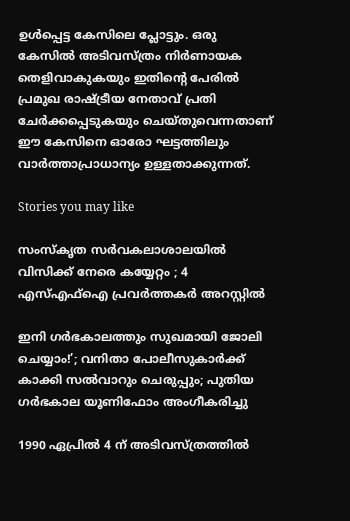ഉൾപ്പെട്ട കേസിലെ പ്ലോട്ടും. ഒരു കേസിൽ അടിവസ്ത്രം നിർണായക തെളിവാകുകയും ഇതിന്റെ പേരിൽ പ്രമുഖ രാഷ്ട്രീയ നേതാവ് പ്രതി ചേർക്കപ്പെടുകയും ചെയ്തുവെന്നതാണ് ഈ കേസിനെ ഓരോ ഘട്ടത്തിലും വാർത്താപ്രാധാന്യം ഉള്ളതാക്കുന്നത്.

Stories you may like

സംസ്കൃത സർവകലാശാലയിൽ വിസിക്ക് നേരെ കയ്യേറ്റം ; 4 എസ്എഫ്ഐ പ്രവർത്തകർ അറസ്റ്റിൽ

ഇനി ഗർഭകാലത്തും സുഖമായി ജോലി ചെയ്യാം!’; വനിതാ പോലീസുകാർക്ക് കാക്കി സൽവാറും ചെരുപ്പും; പുതിയ ഗർഭകാല യൂണിഫോം അംഗീകരിച്ചു

1990 ഏപ്രിൽ 4 ന് അടിവസ്ത്രത്തിൽ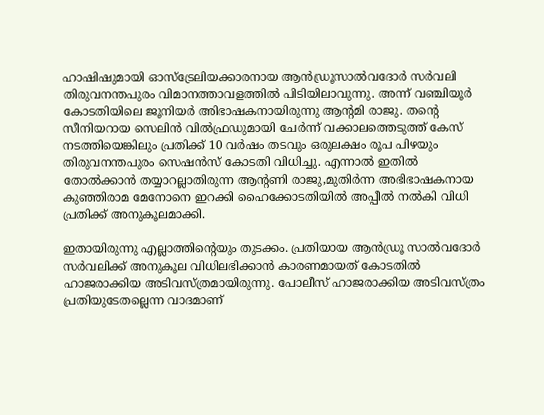ഹാഷിഷുമായി ഓസ്‌ട്രേലിയക്കാരനായ ആൻഡ്രൂസാൽവദോർ സർവലി തിരുവനന്തപുരം വിമാനത്താവളത്തിൽ പിടിയിലാവുന്നു. അന്ന് വഞ്ചിയൂർ കോടതിയിലെ ജൂനിയർ അിഭാഷകനായിരുന്നു ആന്റമി രാജു. തന്റെ സീനിയറായ സെലിൻ വിൽഫ്രഡുമായി ചേർന്ന് വക്കാലത്തെടുത്ത് കേസ് നടത്തിയെങ്കിലും പ്രതിക്ക് 10 വർഷം തടവും ഒരുലക്ഷം രൂപ പിഴയും തിരുവനന്തപുരം സെഷൻസ് കോടതി വിധിച്ചു. എന്നാൽ ഇതിൽ തോൽക്കാൻ തയ്യാറല്ലാതിരുന്ന ആന്റണി രാജു,മുതിർന്ന അഭിഭാഷകനായ കുഞ്ഞിരാമ മേനോനെ ഇറക്കി ഹൈക്കോടതിയിൽ അപ്പീൽ നൽകി വിധി പ്രതിക്ക് അനുകൂലമാക്കി.

ഇതായിരുന്നു എല്ലാത്തിന്റെയും തുടക്കം. പ്രതിയായ ആൻഡ്രൂ സാൽവദോർ സർവലിക്ക് അനുകൂല വിധിലഭിക്കാൻ കാരണമായത് കോടതിൽ ഹാജരാക്കിയ അടിവസ്ത്രമായിരുന്നു. പോലീസ് ഹാജരാക്കിയ അടിവസ്ത്രം പ്രതിയുടേതല്ലെന്ന വാദമാണ്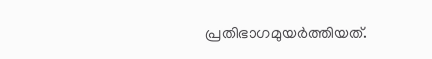പ്രതിഭാഗമുയർത്തിയത്.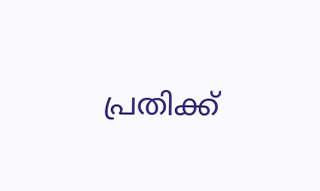പ്രതിക്ക്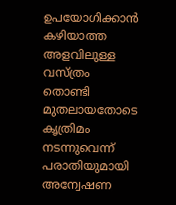ഉപയോഗിക്കാൻ കഴിയാത്ത അളവിലുള്ള വസ്ത്രം തൊണ്ടി മുതലായതോടെ കൃത്രിമം നടന്നുവെന്ന് പരാതിയുമായി അന്വേഷണ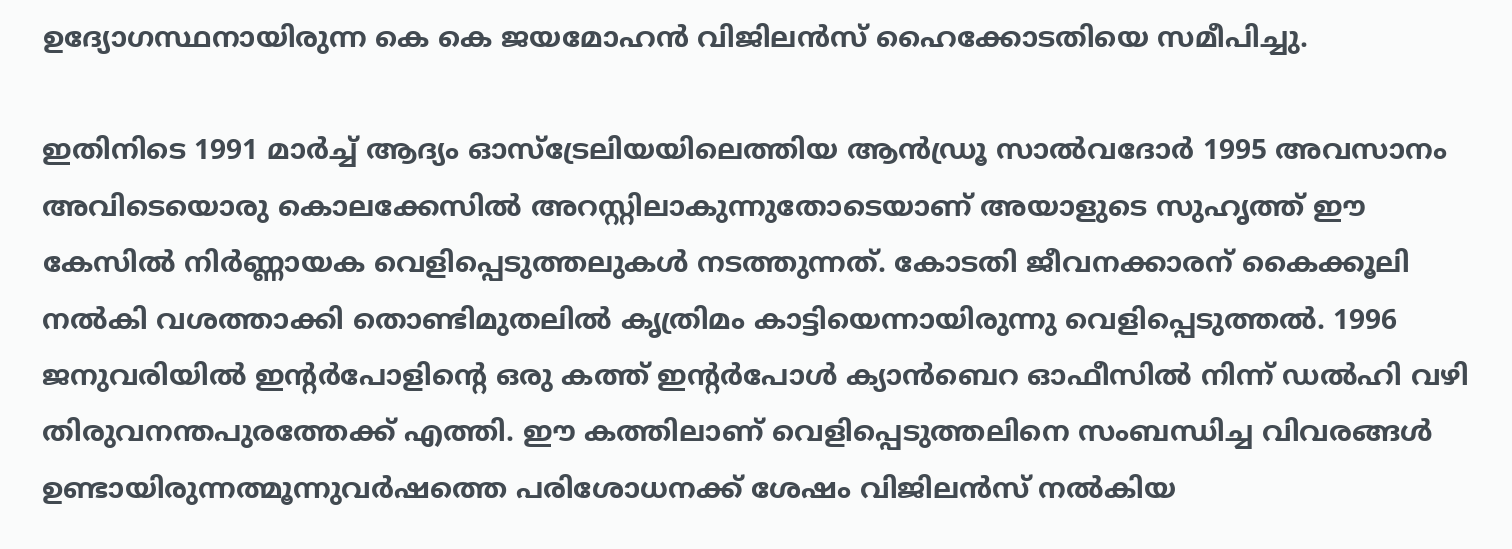ഉദ്യോഗസ്ഥനായിരുന്ന കെ കെ ജയമോഹൻ വിജിലൻസ് ഹൈക്കോടതിയെ സമീപിച്ചു.

ഇതിനിടെ 1991 മാർച്ച് ആദ്യം ഓസ്‌ട്രേലിയയിലെത്തിയ ആൻഡ്രൂ സാൽവദോർ 1995 അവസാനം അവിടെയൊരു കൊലക്കേസിൽ അറസ്റ്റിലാകുന്നുതോടെയാണ് അയാളുടെ സുഹൃത്ത് ഈ കേസിൽ നിർണ്ണായക വെളിപ്പെടുത്തലുകൾ നടത്തുന്നത്. കോടതി ജീവനക്കാരന് കൈക്കൂലി നൽകി വശത്താക്കി തൊണ്ടിമുതലിൽ കൃത്രിമം കാട്ടിയെന്നായിരുന്നു വെളിപ്പെടുത്തൽ. 1996 ജനുവരിയിൽ ഇന്റർപോളിന്റെ ഒരു കത്ത് ഇന്റർപോൾ ക്യാൻബെറ ഓഫീസിൽ നിന്ന് ഡൽഹി വഴി തിരുവനന്തപുരത്തേക്ക് എത്തി. ഈ കത്തിലാണ് വെളിപ്പെടുത്തലിനെ സംബന്ധിച്ച വിവരങ്ങൾ ഉണ്ടായിരുന്നത്മൂന്നുവർഷത്തെ പരിശോധനക്ക് ശേഷം വിജിലൻസ് നൽകിയ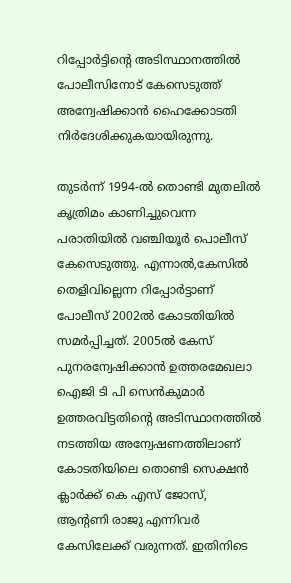റിപ്പോർട്ടിന്റെ അടിസ്ഥാനത്തിൽ പോലീസിനോട് കേസെടുത്ത് അന്വേഷിക്കാൻ ഹൈക്കോടതി നിർദേശിക്കുകയായിരുന്നു.

തുടർന്ന് 1994-ൽ തൊണ്ടി മുതലിൽ കൃത്രിമം കാണിച്ചുവെന്ന പരാതിയിൽ വഞ്ചിയൂർ പൊലീസ് കേസെടുത്തു. എന്നാൽ,കേസിൽ തെളിവില്ലെന്ന റിപ്പോർട്ടാണ് പോലീസ് 2002ൽ കോടതിയിൽ സമർപ്പിച്ചത്. 2005ൽ കേസ് പുനരന്വേഷിക്കാൻ ഉത്തരമേഖലാ ഐജി ടി പി സെൻകുമാർ ഉത്തരവിട്ടതിന്റെ അടിസ്ഥാനത്തിൽ നടത്തിയ അന്വേഷണത്തിലാണ് കോടതിയിലെ തൊണ്ടി സെക്ഷൻ ക്ലാർക്ക് കെ എസ് ജോസ്, ആന്റണി രാജു എന്നിവർ കേസിലേക്ക് വരുന്നത്. ഇതിനിടെ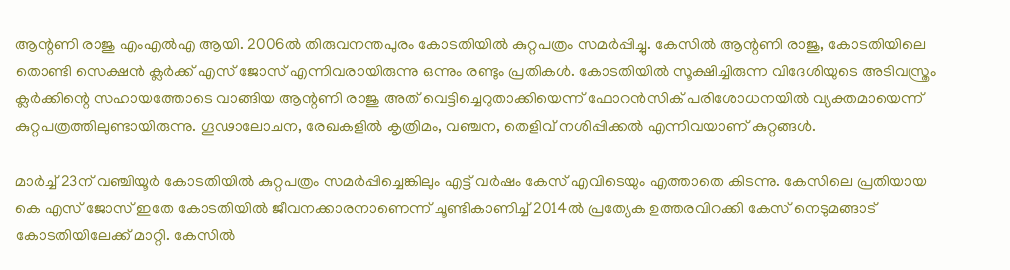ആന്റണി രാജു എംഎൽഎ ആയി. 2006ൽ തിരുവനന്തപുരം കോടതിയിൽ കുറ്റപത്രം സമർപ്പിച്ചു. കേസിൽ ആന്റണി രാജു, കോടതിയിലെ തൊണ്ടി സെക്ഷൻ ക്ലർക്ക് എസ് ജോസ് എന്നിവരായിരുന്നു ഒന്നും രണ്ടും പ്രതികൾ. കോടതിയിൽ സൂക്ഷിച്ചിരുന്ന വിദേശിയുടെ അടിവസ്ത്രം ക്ലർക്കിന്റെ സഹായത്തോടെ വാങ്ങിയ ആന്റണി രാജു അത് വെട്ടിച്ചെറുതാക്കിയെന്ന് ഫോറൻസിക് പരിശോധനയിൽ വ്യക്തമായെന്ന് കുറ്റപത്രത്തിലുണ്ടായിരുന്നു. ഗൂഢാലോചന, രേഖകളിൽ കൃത്രിമം, വഞ്ചന, തെളിവ് നശിപ്പിക്കൽ എന്നിവയാണ് കുറ്റങ്ങൾ.

മാർച്ച് 23ന് വഞ്ചിയൂർ കോടതിയിൽ കുറ്റപത്രം സമർപ്പിച്ചെങ്കിലും എട്ട് വർഷം കേസ് എവിടെയും എത്താതെ കിടന്നു. കേസിലെ പ്രതിയായ കെ എസ് ജോസ് ഇതേ കോടതിയിൽ ജീവനക്കാരനാണെന്ന് ചൂണ്ടികാണിച്ച് 2014ൽ പ്രത്യേക ഉത്തരവിറക്കി കേസ് നെടുമങ്ങാട് കോടതിയിലേക്ക് മാറ്റി. കേസിൽ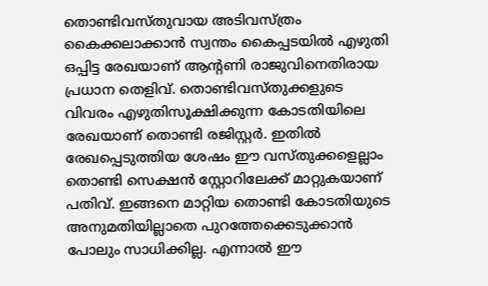തൊണ്ടിവസ്തുവായ അടിവസ്ത്രം കൈക്കലാക്കാൻ സ്വന്തം കൈപ്പടയിൽ എഴുതി ഒപ്പിട്ട രേഖയാണ് ആന്റണി രാജുവിനെതിരായ പ്രധാന തെളിവ്. തൊണ്ടിവസ്തുക്കളുടെ വിവരം എഴുതിസൂക്ഷിക്കുന്ന കോടതിയിലെ രേഖയാണ് തൊണ്ടി രജിസ്റ്റർ. ഇതിൽ രേഖപ്പെടുത്തിയ ശേഷം ഈ വസ്തുക്കളെല്ലാം തൊണ്ടി സെക്ഷൻ സ്റ്റോറിലേക്ക് മാറ്റുകയാണ് പതിവ്. ഇങ്ങനെ മാറ്റിയ തൊണ്ടി കോടതിയുടെ അനുമതിയില്ലാതെ പുറത്തേക്കെടുക്കാൻ പോലും സാധിക്കില്ല. എന്നാൽ ഈ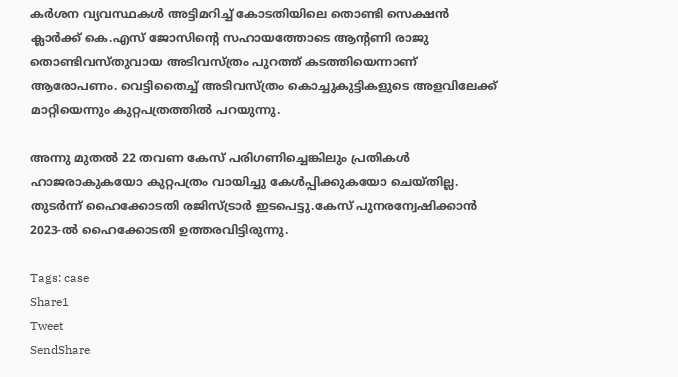കർശന വ്യവസ്ഥകൾ അട്ടിമറിച്ച് കോടതിയിലെ തൊണ്ടി സെക്ഷൻ ക്ലാർക്ക് കെ.എസ് ജോസിന്റെ സഹായത്തോടെ ആന്റണി രാജു തൊണ്ടിവസ്തുവായ അടിവസ്ത്രം പുറത്ത് കടത്തിയെന്നാണ് ആരോപണം. വെട്ടിതൈച്ച് അടിവസ്ത്രം കൊച്ചുകുട്ടികളുടെ അളവിലേക്ക് മാറ്റിയെന്നും കുറ്റപത്രത്തിൽ പറയുന്നു.

അന്നു മുതൽ 22 തവണ കേസ് പരിഗണിച്ചെങ്കിലും പ്രതികൾ ഹാജരാകുകയോ കുറ്റപത്രം വായിച്ചു കേൾപ്പിക്കുകയോ ചെയ്തില്ല. തുടർന്ന് ഹൈക്കോടതി രജിസ്ട്രാർ ഇടപെട്ടു.കേസ് പുനരന്വേഷിക്കാൻ 2023-ൽ ഹൈക്കോടതി ഉത്തരവിട്ടിരുന്നു.

Tags: case
Share1
Tweet
SendShare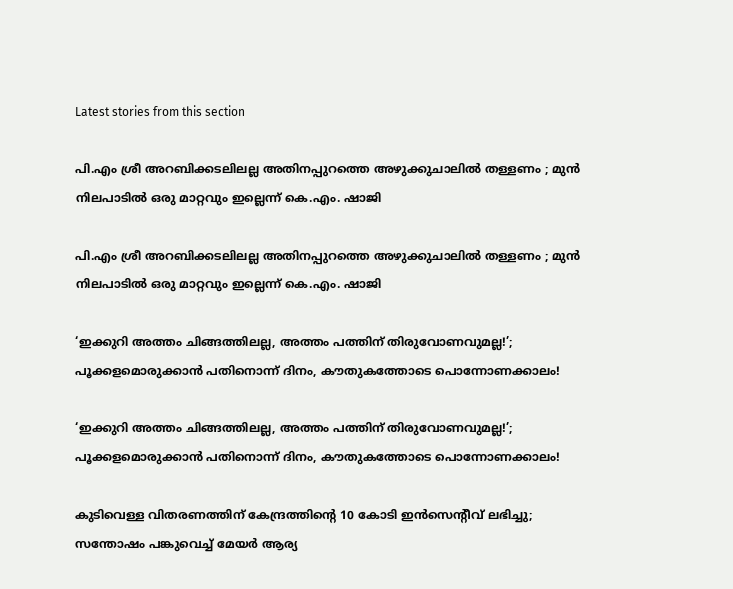Latest stories from this section

പി.എം ശ്രീ അറബിക്കടലിലല്ല അതിനപ്പുറത്തെ അഴുക്കുചാലിൽ തള്ളണം ; മുൻ നിലപാടിൽ ഒരു മാറ്റവും ഇല്ലെന്ന് കെ.എം. ഷാജി

പി.എം ശ്രീ അറബിക്കടലിലല്ല അതിനപ്പുറത്തെ അഴുക്കുചാലിൽ തള്ളണം ; മുൻ നിലപാടിൽ ഒരു മാറ്റവും ഇല്ലെന്ന് കെ.എം. ഷാജി

‘ഇക്കുറി അത്തം ചിങ്ങത്തിലല്ല, അത്തം പത്തിന് തിരുവോണവുമല്ല!’; പൂക്കളമൊരുക്കാൻ പതിനൊന്ന് ദിനം, കൗതുകത്തോടെ പൊന്നോണക്കാലം!

‘ഇക്കുറി അത്തം ചിങ്ങത്തിലല്ല, അത്തം പത്തിന് തിരുവോണവുമല്ല!’; പൂക്കളമൊരുക്കാൻ പതിനൊന്ന് ദിനം, കൗതുകത്തോടെ പൊന്നോണക്കാലം!

കുടിവെള്ള വിതരണത്തിന് കേന്ദ്രത്തിന്റെ 10 കോടി ഇൻസെന്റീവ് ലഭിച്ചു; സന്തോഷം പങ്കുവെച്ച് മേയർ ആര്യ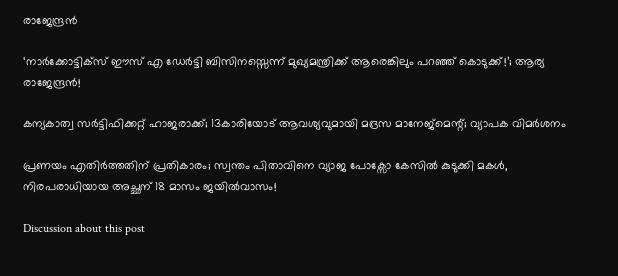രാജേന്ദ്രൻ

‘നാർക്കോട്ടിക്സ് ഈസ് എ ഡേർട്ടി ബിസിനസ്സെന്ന് മുഖ്യമന്ത്രിക്ക് ആരെങ്കിലും പറഞ്ഞ് കൊടുക്ക്!’; ആര്യ രാജേന്ദ്രൻ!

കന്യകാത്വ സർട്ടിഫിക്കറ്റ് ഹാജരാക്ക്; 13കാരിയോട് ആവശ്യവുമായി മദ്രസ മാനേജ്‌മെന്റ്; വ്യാപക വിമർശനം

പ്രണയം എതിർത്തതിന് പ്രതികാരം; സ്വന്തം പിതാവിനെ വ്യാജ പോക്സോ കേസിൽ കുടുക്കി മകൾ, നിരപരാധിയായ അച്ഛന് 18 മാസം ജയിൽവാസം!

Discussion about this post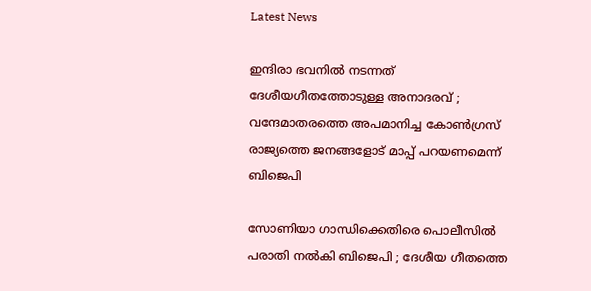Latest News

ഇന്ദിരാ ഭവനിൽ നടന്നത് ദേശീയഗീതത്തോടുള്ള അനാദരവ് ; വന്ദേമാതരത്തെ അപമാനിച്ച കോൺഗ്രസ് രാജ്യത്തെ ജനങ്ങളോട് മാപ്പ് പറയണമെന്ന് ബിജെപി

സോണിയാ ഗാന്ധിക്കെതിരെ പൊലീസിൽ പരാതി നൽകി ബിജെപി ; ദേശീയ ഗീതത്തെ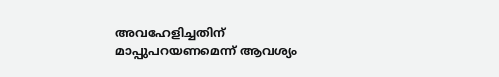അവഹേളിച്ചതിന് മാപ്പുപറയണമെന്ന് ആവശ്യം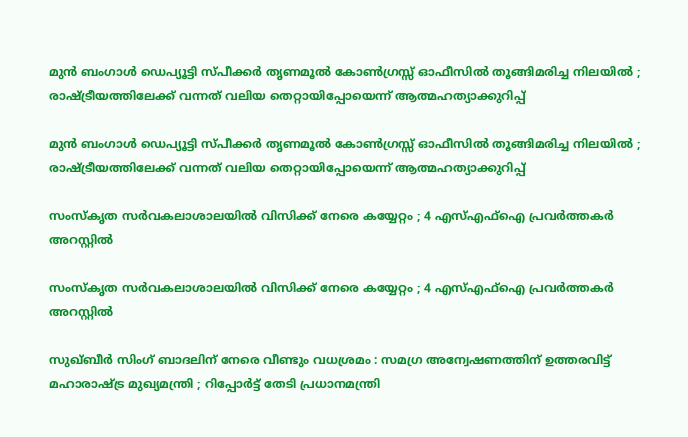മുൻ ബംഗാൾ ഡെപ്യൂട്ടി സ്പീക്കർ തൃണമൂൽ കോൺഗ്രസ്സ് ഓഫീസിൽ തൂങ്ങിമരിച്ച നിലയിൽ ; രാഷ്ട്രീയത്തിലേക്ക് വന്നത് വലിയ തെറ്റായിപ്പോയെന്ന് ആത്മഹത്യാക്കുറിപ്പ്

മുൻ ബംഗാൾ ഡെപ്യൂട്ടി സ്പീക്കർ തൃണമൂൽ കോൺഗ്രസ്സ് ഓഫീസിൽ തൂങ്ങിമരിച്ച നിലയിൽ ; രാഷ്ട്രീയത്തിലേക്ക് വന്നത് വലിയ തെറ്റായിപ്പോയെന്ന് ആത്മഹത്യാക്കുറിപ്പ്

സംസ്കൃത സർവകലാശാലയിൽ വിസിക്ക് നേരെ കയ്യേറ്റം ; 4 എസ്എഫ്ഐ പ്രവർത്തകർ അറസ്റ്റിൽ

സംസ്കൃത സർവകലാശാലയിൽ വിസിക്ക് നേരെ കയ്യേറ്റം ; 4 എസ്എഫ്ഐ പ്രവർത്തകർ അറസ്റ്റിൽ

സുഖ്‌ബീർ സിംഗ് ബാദലിന് നേരെ വീണ്ടും വധശ്രമം : സമഗ്ര അന്വേഷണത്തിന് ഉത്തരവിട്ട് മഹാരാഷ്ട്ര മുഖ്യമന്ത്രി ; റിപ്പോർട്ട് തേടി പ്രധാനമന്ത്രി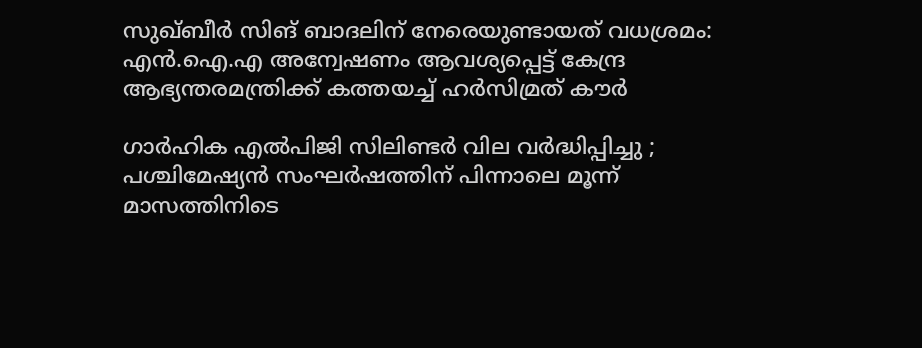സുഖ്ബീർ സിങ് ബാദലിന് നേരെയുണ്ടായത് വധശ്രമം: എൻ.ഐ.എ അന്വേഷണം ആവശ്യപ്പെട്ട് കേന്ദ്ര ആഭ്യന്തരമന്ത്രിക്ക് കത്തയച്ച് ഹർസിമ്രത് കൗർ

ഗാർഹിക എൽപിജി സിലിണ്ടർ വില വർദ്ധിപ്പിച്ചു ; പശ്ചിമേഷ്യൻ സംഘർഷത്തിന് പിന്നാലെ മൂന്ന് മാസത്തിനിടെ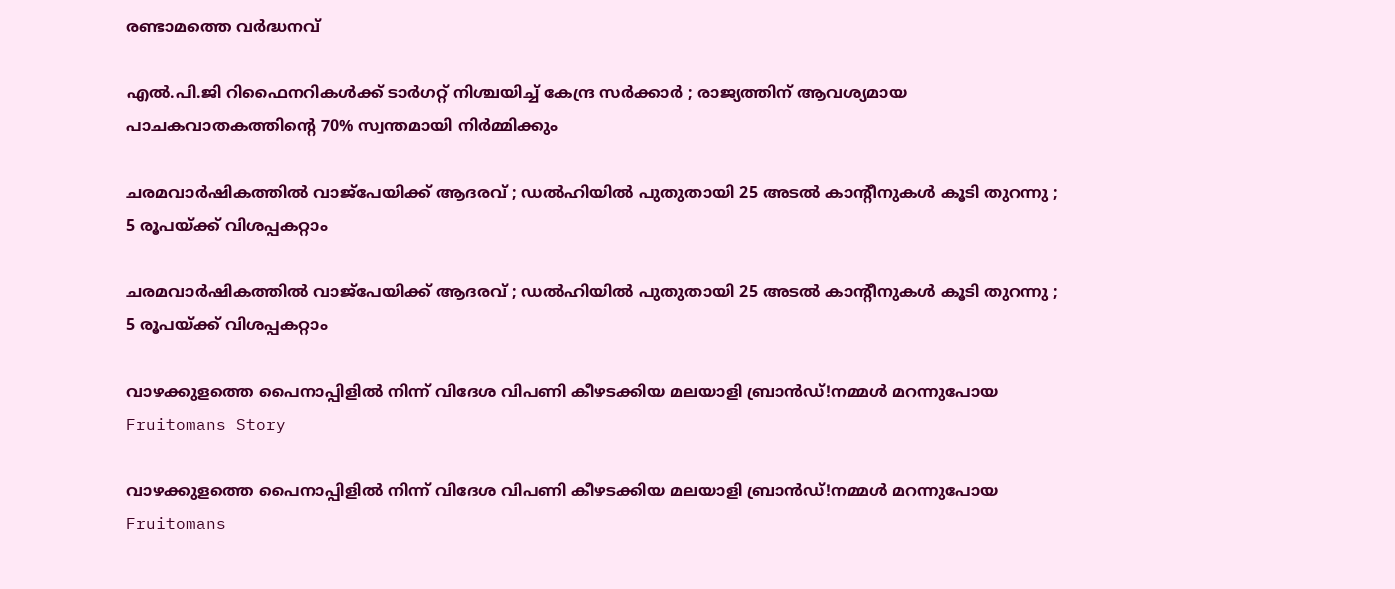രണ്ടാമത്തെ വർദ്ധനവ്

എൽ.പി.ജി റിഫൈനറികൾക്ക് ടാർഗറ്റ് നിശ്ചയിച്ച് കേന്ദ്ര സർക്കാർ ; രാജ്യത്തിന് ആവശ്യമായ പാചകവാതകത്തിന്റെ 70% സ്വന്തമായി നിർമ്മിക്കും

ചരമവാർഷികത്തിൽ വാജ്പേയിക്ക് ആദരവ് ; ഡൽഹിയിൽ പുതുതായി 25 അടൽ കാന്റീനുകൾ കൂടി തുറന്നു ; 5 രൂപയ്ക്ക് വിശപ്പകറ്റാം

ചരമവാർഷികത്തിൽ വാജ്പേയിക്ക് ആദരവ് ; ഡൽഹിയിൽ പുതുതായി 25 അടൽ കാന്റീനുകൾ കൂടി തുറന്നു ; 5 രൂപയ്ക്ക് വിശപ്പകറ്റാം

വാഴക്കുളത്തെ പൈനാപ്പിളിൽ നിന്ന് വിദേശ വിപണി കീഴടക്കിയ മലയാളി ബ്രാൻഡ്!നമ്മൾ മറന്നുപോയ Fruitomans Story

വാഴക്കുളത്തെ പൈനാപ്പിളിൽ നിന്ന് വിദേശ വിപണി കീഴടക്കിയ മലയാളി ബ്രാൻഡ്!നമ്മൾ മറന്നുപോയ Fruitomans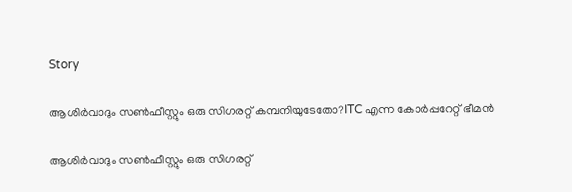Story

ആശിർവാദും സൺഫീസ്റ്റും ഒരു സിഗരറ്റ് കമ്പനിയുടേതോ?ITC എന്ന കോർപ്പറേറ്റ് ഭീമൻ

ആശിർവാദും സൺഫീസ്റ്റും ഒരു സിഗരറ്റ്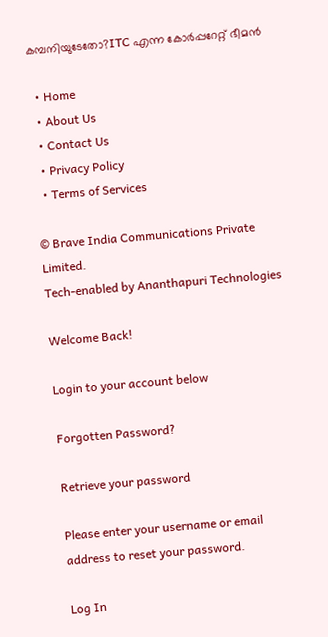കമ്പനിയുടേതോ?ITC എന്ന കോർപ്പറേറ്റ് ഭീമൻ

  • Home
  • About Us
  • Contact Us
  • Privacy Policy
  • Terms of Services

© Brave India Communications Private Limited.
Tech-enabled by Ananthapuri Technologies

Welcome Back!

Login to your account below

Forgotten Password?

Retrieve your password

Please enter your username or email address to reset your password.

Log In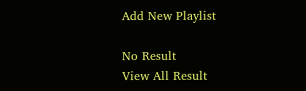Add New Playlist

No Result
View All Result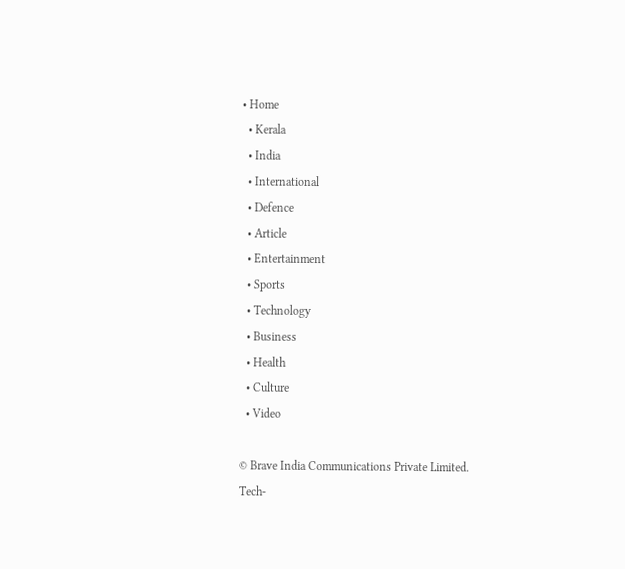• Home
  • Kerala
  • India
  • International
  • Defence
  • Article
  • Entertainment
  • Sports
  • Technology
  • Business
  • Health
  • Culture
  • Video

© Brave India Communications Private Limited.
Tech-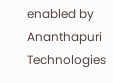enabled by Ananthapuri Technologies